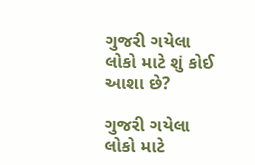ગુજરી ગયેલા લોકો માટે શું કોઈ આશા છે?

ગુજરી ગયેલા લોકો માટે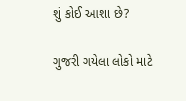શું કોઈ આશા છે?

ગુજરી ગયેલા લોકો માટે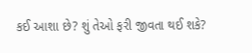કઈ આશા છે? શું તેઓ ફરી જીવતા થઈ શકે?